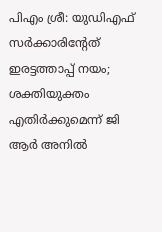പിഎം ശ്രീ: യുഡിഎഫ് സര്‍ക്കാരിന്റേത് ഇരട്ടത്താപ്പ് നയം; ശക്തിയുക്തം എതിര്‍ക്കുമെന്ന് ജി ആര്‍ അനില്‍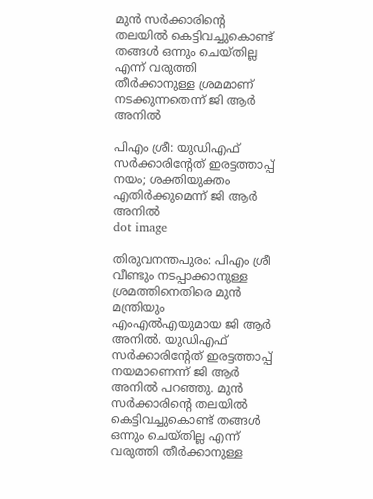മുന്‍ സര്‍ക്കാരിന്റെ തലയില്‍ കെട്ടിവച്ചുകൊണ്ട് തങ്ങള്‍ ഒന്നും ചെയ്തില്ല എന്ന് വരുത്തി തീര്‍ക്കാനുള്ള ശ്രമമാണ് നടക്കുന്നതെന്ന് ജി ആർ അനിൽ

പിഎം ശ്രീ: യുഡിഎഫ് സര്‍ക്കാരിന്റേത് ഇരട്ടത്താപ്പ് നയം; ശക്തിയുക്തം എതിര്‍ക്കുമെന്ന് ജി ആര്‍ അനില്‍
dot image

തിരുവനന്തപുരം: പിഎം ശ്രീ വീണ്ടും നടപ്പാക്കാനുള്ള ശ്രമത്തിനെതിരെ മുന്‍ മന്ത്രിയും എംഎല്‍എയുമായ ജി ആര്‍ അനില്‍. യുഡിഎഫ് സര്‍ക്കാരിന്റേത് ഇരട്ടത്താപ്പ് നയമാണെന്ന് ജി ആര്‍ അനില്‍ പറഞ്ഞു. മുന്‍ സര്‍ക്കാരിന്റെ തലയില്‍ കെട്ടിവച്ചുകൊണ്ട് തങ്ങള്‍ ഒന്നും ചെയ്തില്ല എന്ന് വരുത്തി തീര്‍ക്കാനുള്ള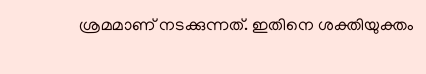ശ്രമമാണ് നടക്കുന്നത്. ഇതിനെ ശക്തിയുക്തം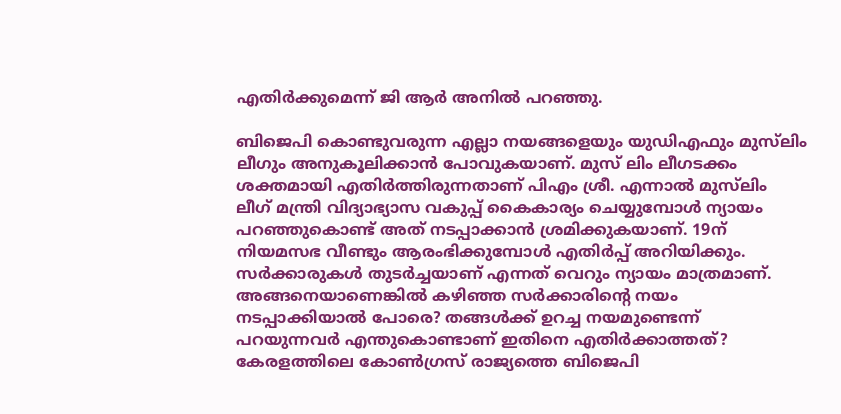എതിര്‍ക്കുമെന്ന് ജി ആര്‍ അനില്‍ പറഞ്ഞു.

ബിജെപി കൊണ്ടുവരുന്ന എല്ലാ നയങ്ങളെയും യുഡിഎഫും മുസ്‌ലിം ലീഗും അനുകൂലിക്കാന്‍ പോവുകയാണ്. മുസ് ലിം ലീഗടക്കം ശക്തമായി എതിര്‍ത്തിരുന്നതാണ് പിഎം ശ്രീ. എന്നാല്‍ മുസ്‌ലിം ലീഗ് മന്ത്രി വിദ്യാഭ്യാസ വകുപ്പ് കൈകാര്യം ചെയ്യുമ്പോള്‍ ന്യായം പറഞ്ഞുകൊണ്ട് അത് നടപ്പാക്കാന്‍ ശ്രമിക്കുകയാണ്. 19ന് നിയമസഭ വീണ്ടും ആരംഭിക്കുമ്പോള്‍ എതിര്‍പ്പ് അറിയിക്കും. സര്‍ക്കാരുകള്‍ തുടര്‍ച്ചയാണ് എന്നത് വെറും ന്യായം മാത്രമാണ്. അങ്ങനെയാണെങ്കില്‍ കഴിഞ്ഞ സര്‍ക്കാരിന്റെ നയം നടപ്പാക്കിയാല്‍ പോരെ? തങ്ങള്‍ക്ക് ഉറച്ച നയമുണ്ടെന്ന് പറയുന്നവര്‍ എന്തുകൊണ്ടാണ് ഇതിനെ എതിര്‍ക്കാത്തത്? കേരളത്തിലെ കോണ്‍ഗ്രസ് രാജ്യത്തെ ബിജെപി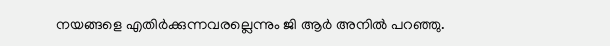നയങ്ങളെ എതിര്‍ക്കുന്നവരല്ലെന്നും ജി ആര്‍ അനില്‍ പറഞ്ഞു.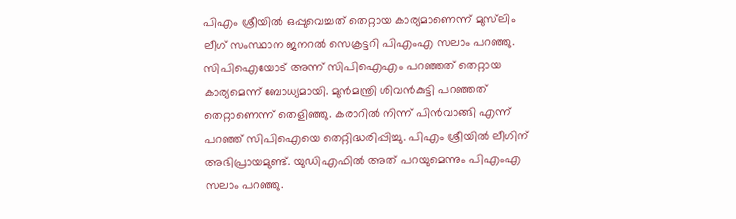പിഎം ശ്രീയില്‍ ഒപ്പുവെച്ചത് തെറ്റായ കാര്യമാണെന്ന് മുസ്‌ലിം ലീഗ് സംസ്ഥാന ജനറല്‍ സെക്രട്ടറി പിഎംഎ സലാം പറഞ്ഞു. സിപിഐയോട് അന്ന് സിപിഐഎം പറഞ്ഞത് തെറ്റായ കാര്യമെന്ന് ബോധ്യമായി. മുന്‍മന്ത്രി ശിവന്‍കുട്ടി പറഞ്ഞത് തെറ്റാണെന്ന് തെളിഞ്ഞു. കരാറില്‍ നിന്ന് പിന്‍വാങ്ങി എന്ന് പറഞ്ഞ് സിപിഐയെ തെറ്റിദ്ധരിപ്പിച്ചു. പിഎം ശ്രീയില്‍ ലീഗിന് അഭിപ്രായമുണ്ട്. യുഡിഎഫില്‍ അത് പറയുമെന്നും പിഎംഎ സലാം പറഞ്ഞു.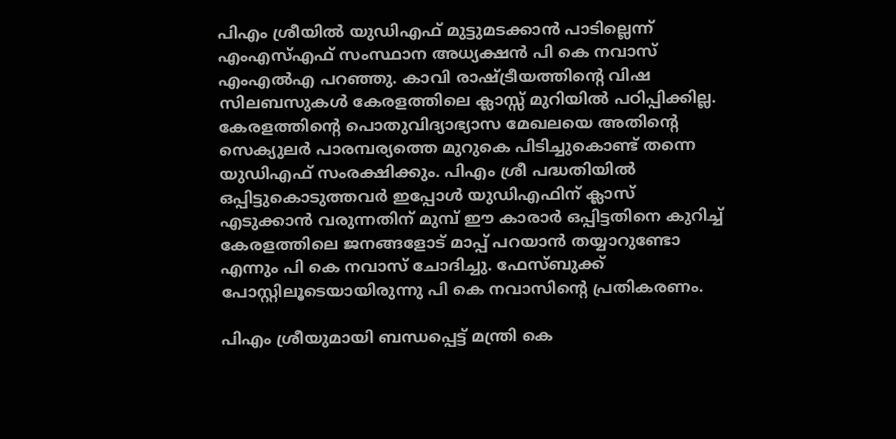പിഎം ശ്രീയില്‍ യുഡിഎഫ് മുട്ടുമടക്കാന്‍ പാടില്ലെന്ന് എംഎസ്എഫ് സംസ്ഥാന അധ്യക്ഷന്‍ പി കെ നവാസ് എംഎല്‍എ പറഞ്ഞു. കാവി രാഷ്ട്രീയത്തിന്റെ വിഷ സിലബസുകള്‍ കേരളത്തിലെ ക്ലാസ്സ് മുറിയില്‍ പഠിപ്പിക്കില്ല. കേരളത്തിന്റെ പൊതുവിദ്യാഭ്യാസ മേഖലയെ അതിന്റെ സെക്യുലര്‍ പാരമ്പര്യത്തെ മുറുകെ പിടിച്ചുകൊണ്ട് തന്നെ യുഡിഎഫ് സംരക്ഷിക്കും. പിഎം ശ്രീ പദ്ധതിയില്‍ ഒപ്പിട്ടുകൊടുത്തവര്‍ ഇപ്പോള്‍ യുഡിഎഫിന് ക്ലാസ് എടുക്കാന്‍ വരുന്നതിന് മുമ്പ് ഈ കാരാര്‍ ഒപ്പിട്ടതിനെ കുറിച്ച് കേരളത്തിലെ ജനങ്ങളോട് മാപ്പ് പറയാന്‍ തയ്യാറുണ്ടോ എന്നും പി കെ നവാസ് ചോദിച്ചു. ഫേസ്ബുക്ക് പോസ്റ്റിലൂടെയായിരുന്നു പി കെ നവാസിന്റെ പ്രതികരണം.

പിഎം ശ്രീയുമായി ബന്ധപ്പെട്ട് മന്ത്രി കെ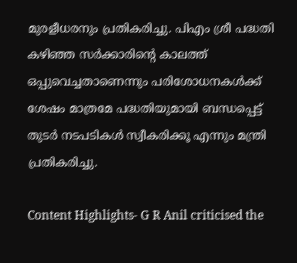മുരളീധരനും പ്രതികരിച്ചു. പിഎം ശ്രീ പദ്ധതി കഴിഞ്ഞ സര്‍ക്കാരിന്റെ കാലത്ത് ഒപ്പുവെച്ചതാണെന്നും പരിശോധനകള്‍ക്ക് ശേഷം മാത്രമേ പദ്ധതിയുമായി ബന്ധപ്പെട്ട് തുടര്‍ നടപടികള്‍ സ്വീകരിക്കൂ എന്നും മന്ത്രി പ്രതികരിച്ചു.

Content Highlights- G R Anil criticised the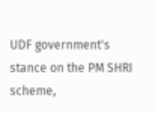UDF government's stance on the PM SHRI scheme,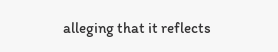alleging that it reflects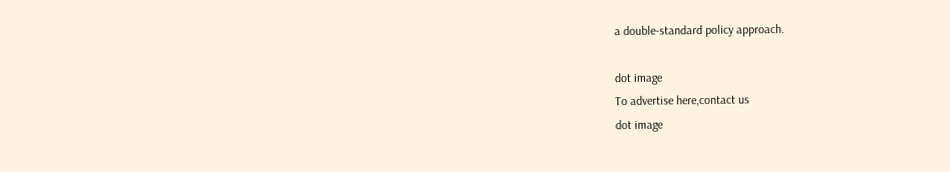a double-standard policy approach.

dot image
To advertise here,contact us
dot image